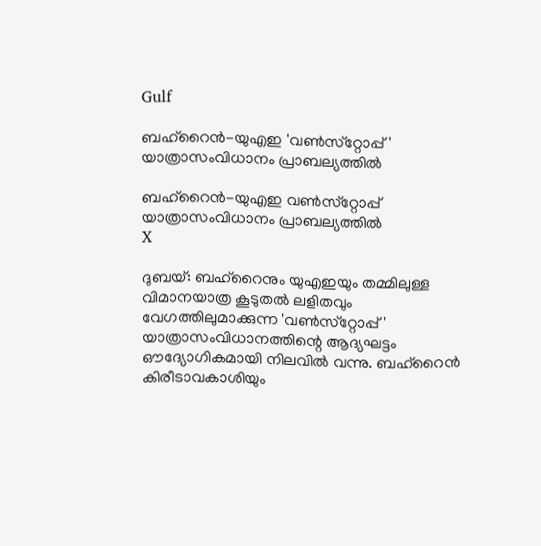Gulf

ബഹ്‌റൈന്‍-യുഎഇ 'വണ്‍സ്‌റ്റോപ്പ്' യാത്രാസംവിധാനം പ്രാബല്യത്തില്‍

ബഹ്‌റൈന്‍-യുഎഇ വണ്‍സ്‌റ്റോപ്പ് യാത്രാസംവിധാനം പ്രാബല്യത്തില്‍
X

ദുബയ്: ബഹ്‌റൈനും യുഎഇയും തമ്മിലുള്ള വിമാനയാത്ര കൂടുതല്‍ ലളിതവും വേഗത്തിലുമാക്കുന്ന 'വണ്‍സ്‌റ്റോപ്പ്' യാത്രാസംവിധാനത്തിന്റെ ആദ്യഘട്ടം ഔദ്യോഗികമായി നിലവില്‍ വന്നു. ബഹ്‌റൈന്‍ കിരീടാവകാശിയും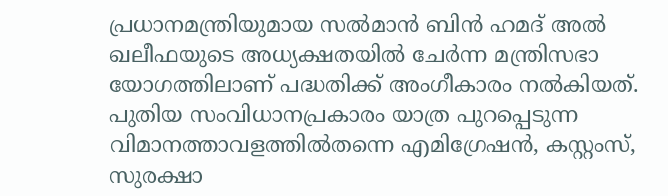പ്രധാനമന്ത്രിയുമായ സല്‍മാന്‍ ബിന്‍ ഹമദ് അല്‍ ഖലീഫയുടെ അധ്യക്ഷതയില്‍ ചേര്‍ന്ന മന്ത്രിസഭാ യോഗത്തിലാണ് പദ്ധതിക്ക് അംഗീകാരം നല്‍കിയത്. പുതിയ സംവിധാനപ്രകാരം യാത്ര പുറപ്പെടുന്ന വിമാനത്താവളത്തില്‍തന്നെ എമിഗ്രേഷന്‍, കസ്റ്റംസ്, സുരക്ഷാ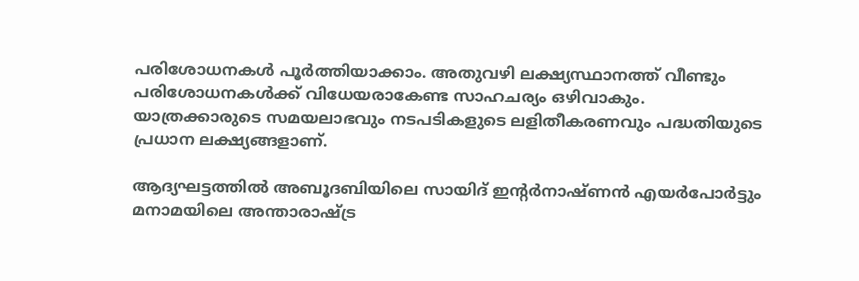പരിശോധനകള്‍ പൂര്‍ത്തിയാക്കാം. അതുവഴി ലക്ഷ്യസ്ഥാനത്ത് വീണ്ടും പരിശോധനകള്‍ക്ക് വിധേയരാകേണ്ട സാഹചര്യം ഒഴിവാകും. യാത്രക്കാരുടെ സമയലാഭവും നടപടികളുടെ ലളിതീകരണവും പദ്ധതിയുടെ പ്രധാന ലക്ഷ്യങ്ങളാണ്.

ആദ്യഘട്ടത്തില്‍ അബൂദബിയിലെ സായിദ് ഇന്റര്‍നാഷ്ണന്‍ എയര്‍പോര്‍ട്ടും മനാമയിലെ അന്താരാഷ്ട്ര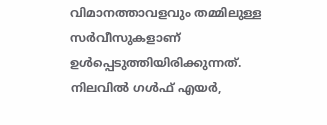വിമാനത്താവളവും തമ്മിലുള്ള സര്‍വീസുകളാണ് ഉള്‍പ്പെടുത്തിയിരിക്കുന്നത്. നിലവില്‍ ഗള്‍ഫ് എയര്‍,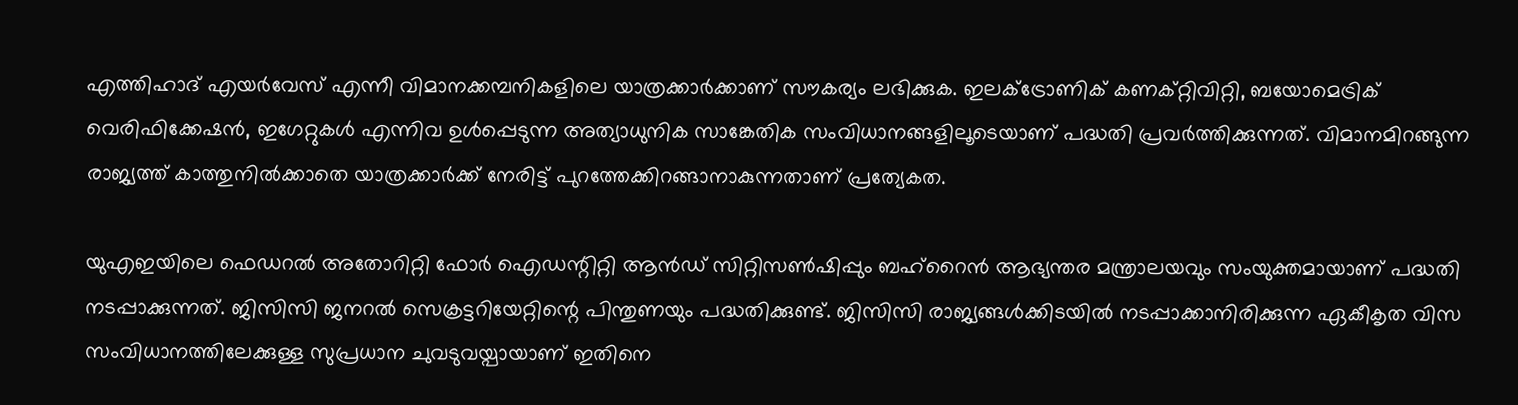എത്തിഹാദ് എയര്‍വേസ് എന്നീ വിമാനക്കമ്പനികളിലെ യാത്രക്കാര്‍ക്കാണ് സൗകര്യം ലഭിക്കുക. ഇലക്ട്രോണിക് കണക്റ്റിവിറ്റി, ബയോമെട്രിക് വെരിഫിക്കേഷന്‍, ഇഗേറ്റുകള്‍ എന്നിവ ഉള്‍പ്പെടുന്ന അത്യാധുനിക സാങ്കേതിക സംവിധാനങ്ങളിലൂടെയാണ് പദ്ധതി പ്രവര്‍ത്തിക്കുന്നത്. വിമാനമിറങ്ങുന്ന രാജ്യത്ത് കാത്തുനില്‍ക്കാതെ യാത്രക്കാര്‍ക്ക് നേരിട്ട് പുറത്തേക്കിറങ്ങാനാകുന്നതാണ് പ്രത്യേകത.

യുഎഇയിലെ ഫെഡറല്‍ അതോറിറ്റി ഫോര്‍ ഐഡന്റിറ്റി ആന്‍ഡ് സിറ്റിസണ്‍ഷിപ്പും ബഹ്‌റൈന്‍ ആഭ്യന്തര മന്ത്രാലയവും സംയുക്തമായാണ് പദ്ധതി നടപ്പാക്കുന്നത്. ജിസിസി ജനറല്‍ സെക്രട്ടറിയേറ്റിന്റെ പിന്തുണയും പദ്ധതിക്കുണ്ട്. ജിസിസി രാജ്യങ്ങള്‍ക്കിടയില്‍ നടപ്പാക്കാനിരിക്കുന്ന ഏകീകൃത വിസ സംവിധാനത്തിലേക്കുള്ള സുപ്രധാന ചുവടുവയ്പായാണ് ഇതിനെ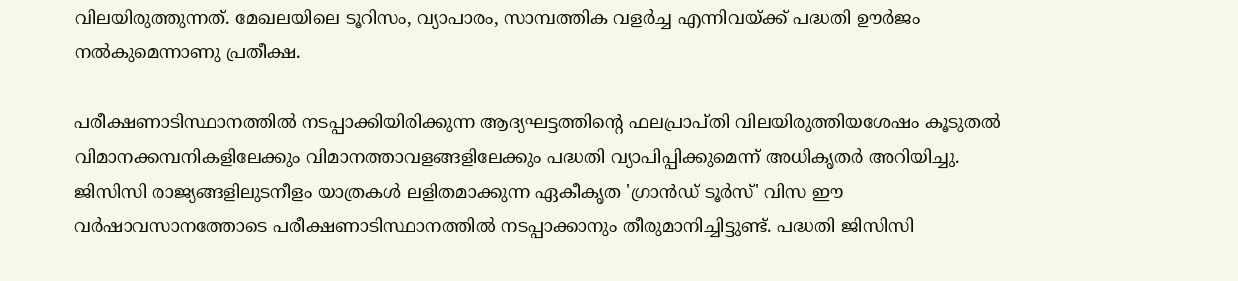വിലയിരുത്തുന്നത്. മേഖലയിലെ ടൂറിസം, വ്യാപാരം, സാമ്പത്തിക വളര്‍ച്ച എന്നിവയ്ക്ക് പദ്ധതി ഊര്‍ജം നല്‍കുമെന്നാണു പ്രതീക്ഷ.

പരീക്ഷണാടിസ്ഥാനത്തില്‍ നടപ്പാക്കിയിരിക്കുന്ന ആദ്യഘട്ടത്തിന്റെ ഫലപ്രാപ്തി വിലയിരുത്തിയശേഷം കൂടുതല്‍ വിമാനക്കമ്പനികളിലേക്കും വിമാനത്താവളങ്ങളിലേക്കും പദ്ധതി വ്യാപിപ്പിക്കുമെന്ന് അധികൃതര്‍ അറിയിച്ചു. ജിസിസി രാജ്യങ്ങളിലുടനീളം യാത്രകള്‍ ലളിതമാക്കുന്ന ഏകീകൃത 'ഗ്രാന്‍ഡ് ടൂര്‍സ്' വിസ ഈ വര്‍ഷാവസാനത്തോടെ പരീക്ഷണാടിസ്ഥാനത്തില്‍ നടപ്പാക്കാനും തീരുമാനിച്ചിട്ടുണ്ട്. പദ്ധതി ജിസിസി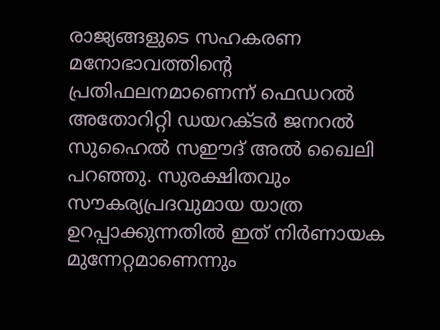രാജ്യങ്ങളുടെ സഹകരണ മനോഭാവത്തിന്റെ പ്രതിഫലനമാണെന്ന് ഫെഡറല്‍ അതോറിറ്റി ഡയറക്ടര്‍ ജനറല്‍ സുഹൈല്‍ സഈദ് അല്‍ ഖൈലി പറഞ്ഞു. സുരക്ഷിതവും സൗകര്യപ്രദവുമായ യാത്ര ഉറപ്പാക്കുന്നതില്‍ ഇത് നിര്‍ണായക മുന്നേറ്റമാണെന്നും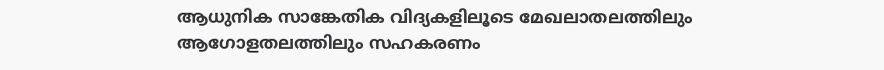ആധുനിക സാങ്കേതിക വിദ്യകളിലൂടെ മേഖലാതലത്തിലും ആഗോളതലത്തിലും സഹകരണം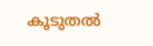കൂടുതല്‍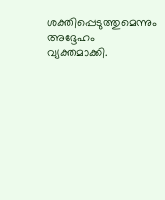ശക്തിപ്പെടുത്തുമെന്നും അദ്ദേഹം വ്യക്തമാക്കി.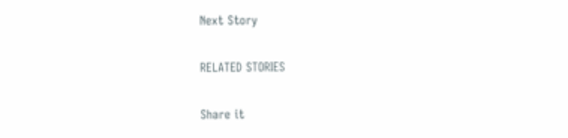Next Story

RELATED STORIES

Share it